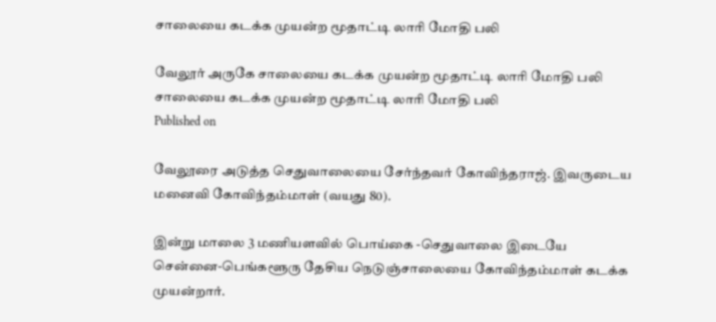சாலையை கடக்க முயன்ற மூதாட்டி லாரி மோதி பலி

வேலூர் அருகே சாலையை கடக்க முயன்ற மூதாட்டி லாரி மோதி பலி
சாலையை கடக்க முயன்ற மூதாட்டி லாரி மோதி பலி
Published on

வேலூரை அடுத்த செதுவாலையை சேர்ந்தவர் கோவிந்தராஜ். இவருடைய மனைவி கோவிந்தம்மாள் (வயது 80).

இன்று மாலை 3 மணியளவில் பொய்கை -செதுவாலை இடையே சென்னை-பெங்களூரு தேசிய நெடுஞ்சாலையை கோவிந்தம்மாள் கடக்க முயன்றார்.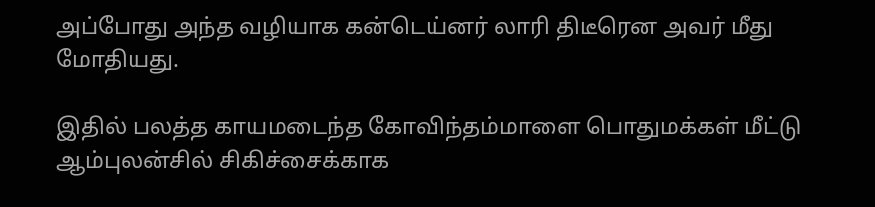அப்போது அந்த வழியாக கன்டெய்னர் லாரி திடீரென அவர் மீது மோதியது.

இதில் பலத்த காயமடைந்த கோவிந்தம்மாளை பொதுமக்கள் மீட்டு ஆம்புலன்சில் சிகிச்சைக்காக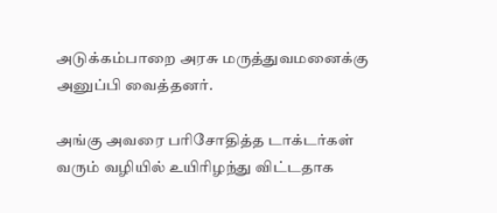அடுக்கம்பாறை அரசு மருத்துவமனைக்கு அனுப்பி வைத்தனர்.

அங்கு அவரை பரிசோதித்த டாக்டர்கள் வரும் வழியில் உயிரிழந்து விட்டதாக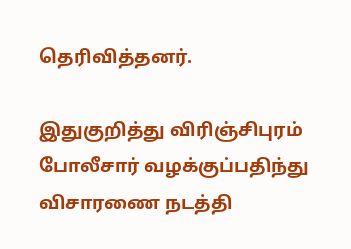தெரிவித்தனர்.

இதுகுறித்து விரிஞ்சிபுரம் போலீசார் வழக்குப்பதிந்து விசாரணை நடத்தி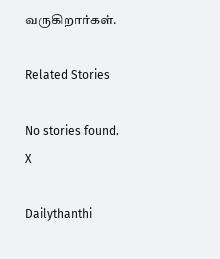வருகிறார்கள்.

Related Stories

No stories found.
X

Dailythanthi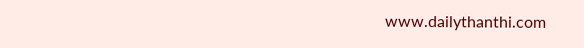www.dailythanthi.com